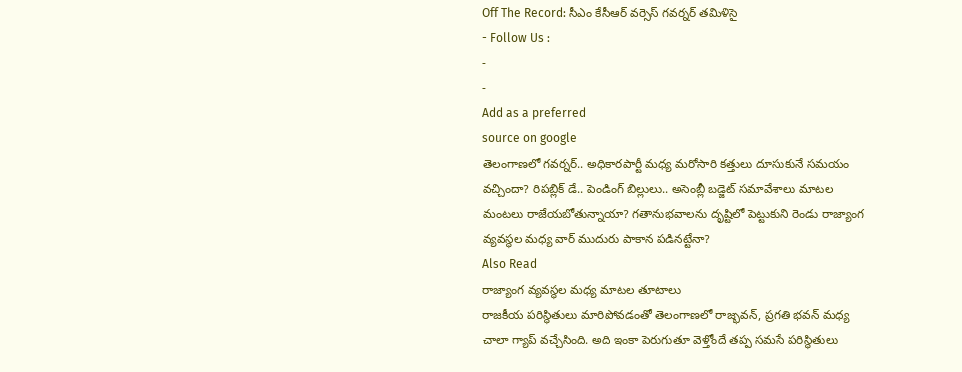Off The Record: సీఎం కేసీఆర్ వర్సెస్ గవర్నర్ తమిళిసై
- Follow Us :
-
-
Add as a preferred
source on google
తెలంగాణలో గవర్నర్.. అధికారపార్టీ మధ్య మరోసారి కత్తులు దూసుకునే సమయం వచ్చిందా? రిపబ్లిక్ డే.. పెండింగ్ బిల్లులు.. అసెంబ్లీ బడ్జెట్ సమావేశాలు మాటల మంటలు రాజేయబోతున్నాయా? గతానుభవాలను దృష్టిలో పెట్టుకుని రెండు రాజ్యాంగ వ్యవస్థల మధ్య వార్ ముదురు పాకాన పడినట్టేనా?
Also Read
రాజ్యాంగ వ్యవస్థల మధ్య మాటల తూటాలు
రాజకీయ పరిస్థితులు మారిపోవడంతో తెలంగాణలో రాజ్భవన్, ప్రగతి భవన్ మధ్య చాలా గ్యాప్ వచ్చేసింది. అది ఇంకా పెరుగుతూ వెళ్తోందే తప్ప సమసే పరిస్థితులు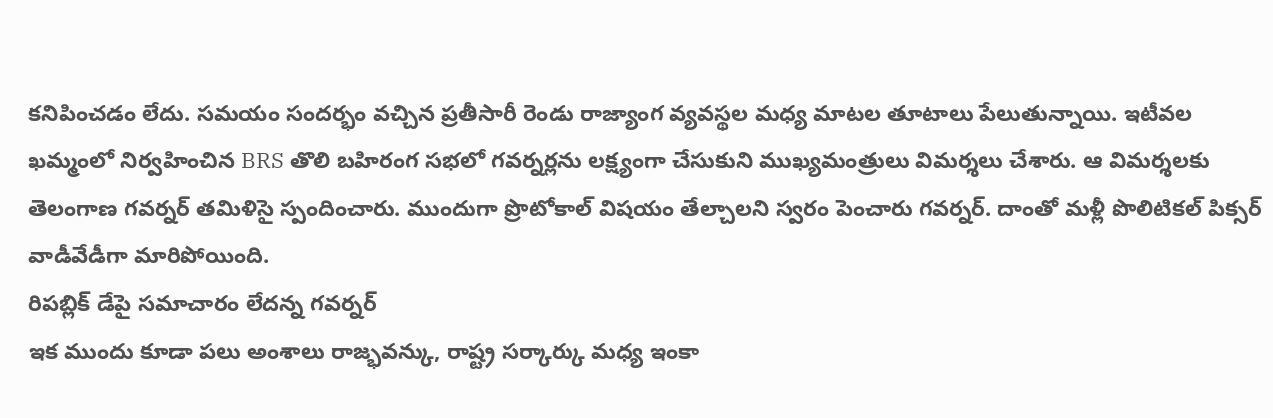కనిపించడం లేదు. సమయం సందర్భం వచ్చిన ప్రతీసారీ రెండు రాజ్యాంగ వ్యవస్థల మధ్య మాటల తూటాలు పేలుతున్నాయి. ఇటీవల ఖమ్మంలో నిర్వహించిన BRS తొలి బహిరంగ సభలో గవర్నర్లను లక్ష్యంగా చేసుకుని ముఖ్యమంత్రులు విమర్శలు చేశారు. ఆ విమర్శలకు తెలంగాణ గవర్నర్ తమిళిసై స్పందించారు. ముందుగా ప్రొటోకాల్ విషయం తేల్చాలని స్వరం పెంచారు గవర్నర్. దాంతో మళ్లీ పొలిటికల్ పిక్సర్ వాడీవేడీగా మారిపోయింది.
రిపబ్లిక్ డేపై సమాచారం లేదన్న గవర్నర్
ఇక ముందు కూడా పలు అంశాలు రాజ్భవన్కు, రాష్ట్ర సర్కార్కు మధ్య ఇంకా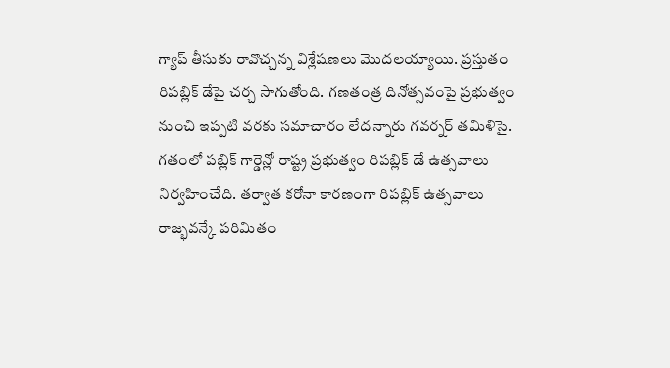గ్యాప్ తీసుకు రావొచ్చన్న విశ్లేషణలు మొదలయ్యాయి. ప్రస్తుతం రిపబ్లిక్ డేపై చర్చ సాగుతోంది. గణతంత్ర దినోత్సవంపై ప్రభుత్వం నుంచి ఇప్పటి వరకు సమాచారం లేదన్నారు గవర్నర్ తమిళిసై. గతంలో పబ్లిక్ గార్డెన్లో రాష్ట్ర ప్రభుత్వం రిపబ్లిక్ డే ఉత్సవాలు నిర్వహించేది. తర్వాత కరోనా కారణంగా రిపబ్లిక్ ఉత్సవాలు రాజ్భవన్కే పరిమితం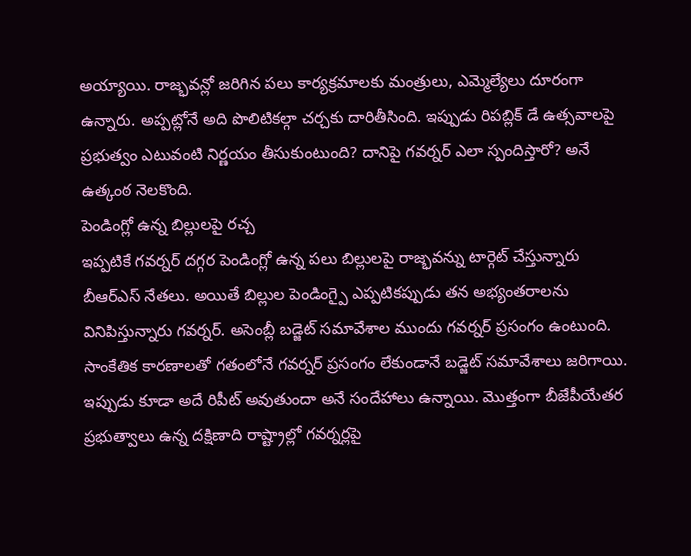అయ్యాయి. రాజ్భవన్లో జరిగిన పలు కార్యక్రమాలకు మంత్రులు, ఎమ్మెల్యేలు దూరంగా ఉన్నారు. అప్పట్లోనే అది పొలిటికల్గా చర్చకు దారితీసింది. ఇప్పుడు రిపబ్లిక్ డే ఉత్సవాలపై ప్రభుత్వం ఎటువంటి నిర్ణయం తీసుకుంటుంది? దానిపై గవర్నర్ ఎలా స్పందిస్తారో? అనే ఉత్కంఠ నెలకొంది.
పెండింగ్లో ఉన్న బిల్లులపై రచ్చ
ఇప్పటికే గవర్నర్ దగ్గర పెండింగ్లో ఉన్న పలు బిల్లులపై రాజ్భవన్ను టార్గెట్ చేస్తున్నారు బీఆర్ఎస్ నేతలు. అయితే బిల్లుల పెండింగ్పై ఎప్పటికప్పుడు తన అభ్యంతరాలను వినిపిస్తున్నారు గవర్నర్. అసెంబ్లీ బడ్జెట్ సమావేశాల ముందు గవర్నర్ ప్రసంగం ఉంటుంది. సాంకేతిక కారణాలతో గతంలోనే గవర్నర్ ప్రసంగం లేకుండానే బడ్జెట్ సమావేశాలు జరిగాయి. ఇప్పుడు కూడా అదే రిపీట్ అవుతుందా అనే సందేహాలు ఉన్నాయి. మొత్తంగా బీజేపీయేతర ప్రభుత్వాలు ఉన్న దక్షిణాది రాష్ట్రాల్లో గవర్నర్లపై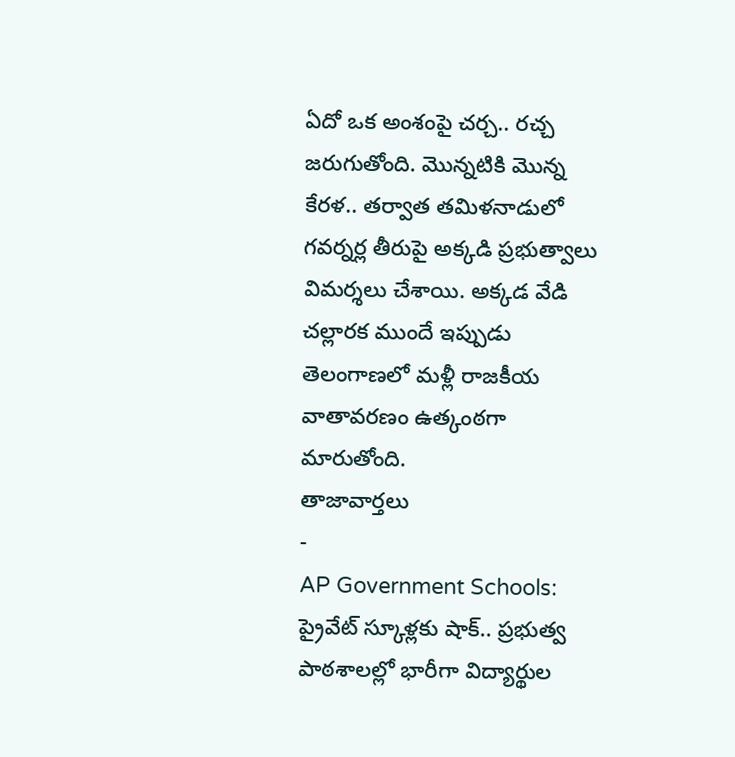ఏదో ఒక అంశంపై చర్చ.. రచ్చ జరుగుతోంది. మొన్నటికి మొన్న కేరళ.. తర్వాత తమిళనాడులో గవర్నర్ల తీరుపై అక్కడి ప్రభుత్వాలు విమర్శలు చేశాయి. అక్కడ వేడి చల్లారక ముందే ఇప్పుడు తెలంగాణలో మళ్లీ రాజకీయ వాతావరణం ఉత్కంఠగా మారుతోంది.
తాజావార్తలు
-
AP Government Schools: ప్రైవేట్ స్కూళ్లకు షాక్.. ప్రభుత్వ పాఠశాలల్లో భారీగా విద్యార్థుల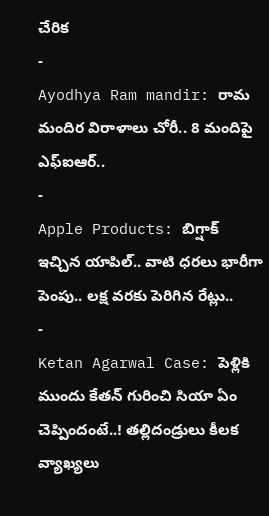చేరిక
-
Ayodhya Ram mandir: రామ మందిర విరాళాలు చోరీ.. 8 మందిపై ఎఫ్ఐఆర్..
-
Apple Products: బిగ్షాక్ ఇచ్చిన యాపిల్.. వాటి ధరలు భారీగా పెంపు.. లక్ష వరకు పెరిగిన రేట్లు..
-
Ketan Agarwal Case: పెళ్లికి ముందు కేతన్ గురించి సియా ఏం చెప్పిందంటే..! తల్లిదండ్రులు కీలక వ్యాఖ్యలు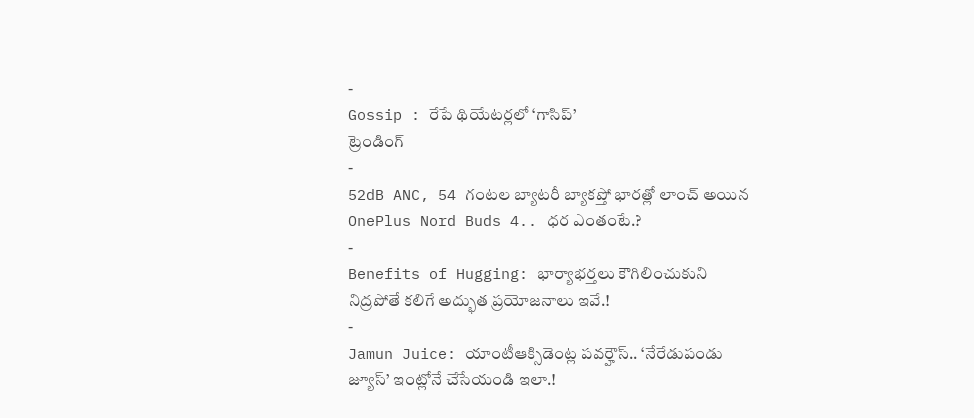-
Gossip : రేపే థియేటర్లలో ‘గాసిప్’
ట్రెండింగ్
-
52dB ANC, 54 గంటల బ్యాటరీ బ్యాకప్తో భారత్లో లాంచ్ అయిన OnePlus Nord Buds 4.. ధర ఎంతంటే.?
-
Benefits of Hugging: భార్యాభర్తలు కౌగిలించుకుని నిద్రపోతే కలిగే అద్భుత ప్రయోజనాలు ఇవే.!
-
Jamun Juice: యాంటీఆక్సిడెంట్ల పవర్హౌస్.. ‘నేరేడుపండు జ్యూస్’ ఇంట్లోనే చేసేయండి ఇలా.!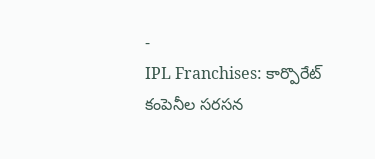-
IPL Franchises: కార్పొరేట్ కంపెనీల సరసన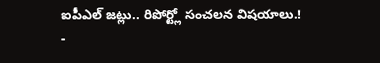ఐపీఎల్ జట్లు.. రిపోర్ట్లో సంచలన విషయాలు.!
-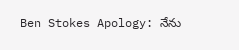Ben Stokes Apology: నేను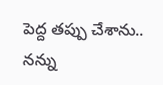పెద్ద తప్పు చేశాను.. నన్ను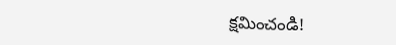క్షమించండి!